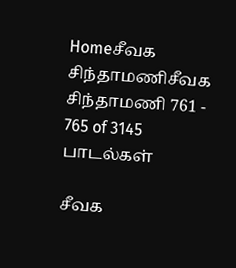Homeசீவக சிந்தாமணிசீவக சிந்தாமணி 761 - 765 of 3145 பாடல்கள்

சீவக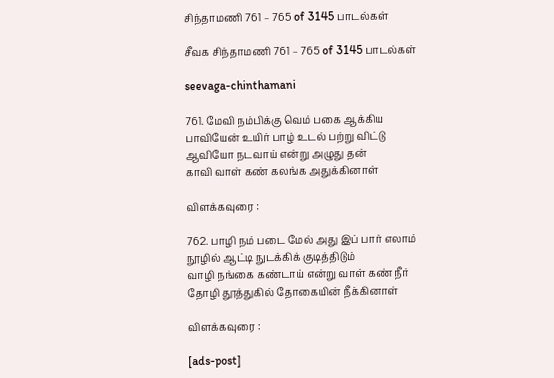சிந்தாமணி 761 – 765 of 3145 பாடல்கள்

சீவக சிந்தாமணி 761 – 765 of 3145 பாடல்கள்

seevaga-chinthamani

761. மேவி நம்பிக்கு வெம் பகை ஆக்கிய
பாவியேன் உயிர் பாழ் உடல் பற்று விட்டு
ஆவியோ நடவாய் என்று அழுது தன்
காவி வாள் கண் கலங்க அதுக்கினாள்

விளக்கவுரை :

762. பாழி நம் படை மேல் அது இப் பார் எலாம்
நூழில் ஆட்டி நுடக்கிக் குடித்திடும்
வாழி நங்கை கண்டாய் என்று வாள் கண் நீர்
தோழி தூத்துகில் தோகையின் நீக்கினாள்

விளக்கவுரை :

[ads-post]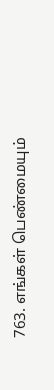763. எங்கள் பெண்மையும்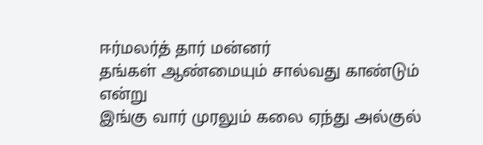ஈர்மலர்த் தார் மன்னர்
தங்கள் ஆண்மையும் சால்வது காண்டும் என்று
இங்கு வார் முரலும் கலை ஏந்து அல்குல்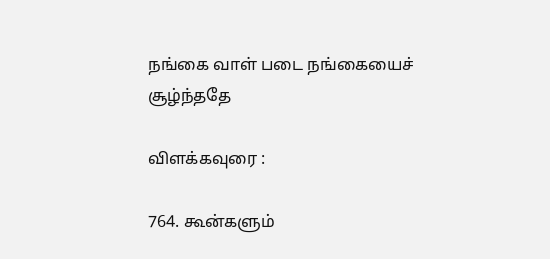நங்கை வாள் படை நங்கையைச் சூழ்ந்ததே

விளக்கவுரை :

764. கூன்களும்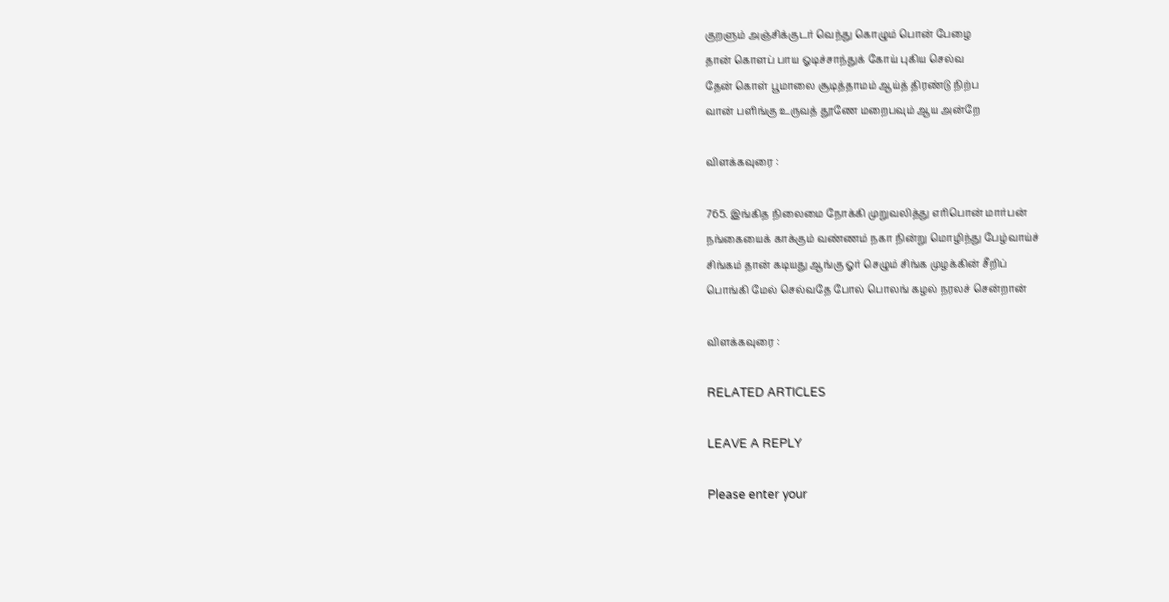குறளும் அஞ்சிக்குடர் வெந்து கொழும் பொன் பேழை
தான் கொளப் பாய ஓடிச்சாந்துக் கோய் புகிய செல்வ
தேன் கொள் பூமாலை சூடித்தாமம் ஆய்த் திரண்டு நிற்ப
வான் பளிங்கு உருவத் தூணே மறைபவும் ஆய அன்றே

விளக்கவுரை :

765. இங்கித நிலைமை நோக்கி முறுவலித்து எரிபொன் மார்பன்
நங்கையைக் காக்கும் வண்ணம் நகா நின்று மொழிந்து பேழ்வாய்ச்
சிங்கம் தான் கடியது ஆங்கு ஓர் செழும் சிங்க முழக்கின் சீறிப்
பொங்கி மேல் செல்வதே போல் பொலங் கழல் நரலச் சென்றான்

விளக்கவுரை :

RELATED ARTICLES

LEAVE A REPLY

Please enter your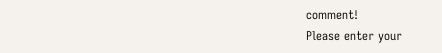comment!
Please enter your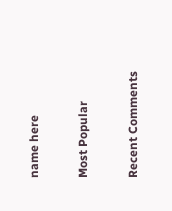name here

Most Popular

Recent Comments